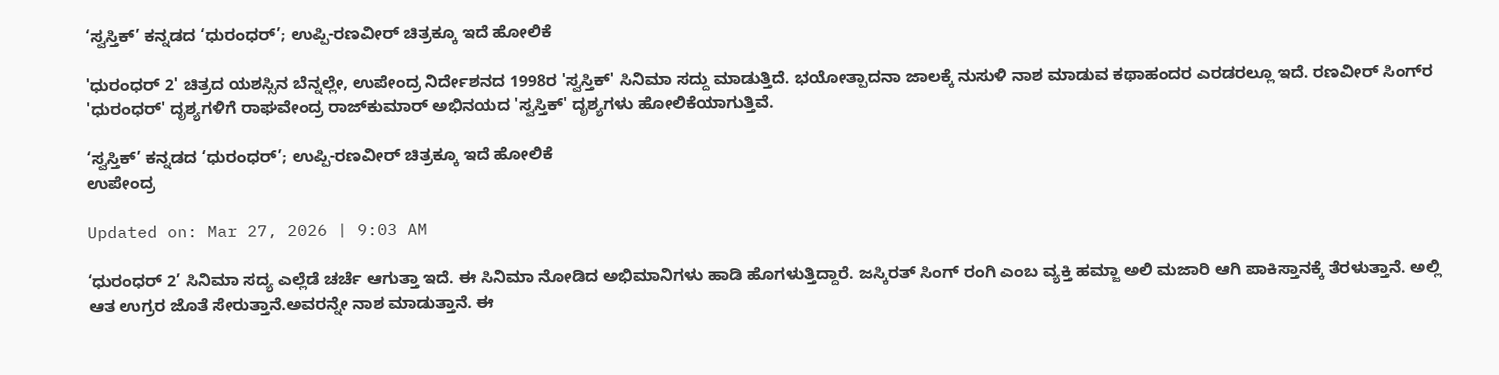‘ಸ್ವಸ್ತಿಕ್’ ಕನ್ನಡದ ‘ಧುರಂಧರ್’; ಉಪ್ಪಿ-ರಣವೀರ್ ಚಿತ್ರಕ್ಕೂ ಇದೆ ಹೋಲಿಕೆ

'ಧುರಂಧರ್ 2' ಚಿತ್ರದ ಯಶಸ್ಸಿನ ಬೆನ್ನಲ್ಲೇ, ಉಪೇಂದ್ರ ನಿರ್ದೇಶನದ 1998ರ 'ಸ್ವಸ್ತಿಕ್' ಸಿನಿಮಾ ಸದ್ದು ಮಾಡುತ್ತಿದೆ. ಭಯೋತ್ಪಾದನಾ ಜಾಲಕ್ಕೆ ನುಸುಳಿ ನಾಶ ಮಾಡುವ ಕಥಾಹಂದರ ಎರಡರಲ್ಲೂ ಇದೆ. ರಣವೀರ್ ಸಿಂಗ್‌ರ 'ಧುರಂಧರ್' ದೃಶ್ಯಗಳಿಗೆ ರಾಘವೇಂದ್ರ ರಾಜ್‌ಕುಮಾರ್ ಅಭಿನಯದ 'ಸ್ವಸ್ತಿಕ್' ದೃಶ್ಯಗಳು ಹೋಲಿಕೆಯಾಗುತ್ತಿವೆ.

‘ಸ್ವಸ್ತಿಕ್’ ಕನ್ನಡದ ‘ಧುರಂಧರ್’; ಉಪ್ಪಿ-ರಣವೀರ್ ಚಿತ್ರಕ್ಕೂ ಇದೆ ಹೋಲಿಕೆ
ಉಪೇಂದ್ರ

Updated on: Mar 27, 2026 | 9:03 AM

‘ಧುರಂಧರ್ 2’ ಸಿನಿಮಾ ಸದ್ಯ ಎಲ್ಲೆಡೆ ಚರ್ಚೆ ಆಗುತ್ತಾ ಇದೆ. ಈ ಸಿನಿಮಾ ನೋಡಿದ ಅಭಿಮಾನಿಗಳು ಹಾಡಿ ಹೊಗಳುತ್ತಿದ್ದಾರೆ. ಜಸ್ಕಿರತ್ ಸಿಂಗ್ ರಂಗಿ ಎಂಬ ವ್ಯಕ್ತಿ ಹಮ್ಜಾ ಅಲಿ ಮಜಾರಿ ಆಗಿ ಪಾಕಿಸ್ತಾನಕ್ಕೆ ತೆರಳುತ್ತಾನೆ. ಅಲ್ಲಿ ಆತ ಉಗ್ರರ ಜೊತೆ ಸೇರುತ್ತಾನೆ.ಅವರನ್ನೇ ನಾಶ ಮಾಡುತ್ತಾನೆ. ಈ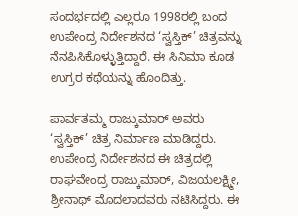ಸಂದರ್ಭದಲ್ಲಿ ಎಲ್ಲರೂ 1998ರಲ್ಲಿ ಬಂದ ಉಪೇಂದ್ರ ನಿರ್ದೇಶನದ ‘ಸ್ವಸ್ತಿಕ್’ ಚಿತ್ರವನ್ನು ನೆನಪಿಸಿಕೊಳ್ಳುತ್ತಿದ್ದಾರೆ. ಈ ಸಿನಿಮಾ ಕೂಡ ಉಗ್ರರ ಕಥೆಯನ್ನು ಹೊಂದಿತ್ತು.

ಪಾರ್ವತಮ್ಮ ರಾಜ್ಕುಮಾರ್ ಅವರು ‘ಸ್ವಸ್ತಿಕ್’ ಚಿತ್ರ ನಿರ್ಮಾಣ ಮಾಡಿದ್ದರು. ಉಪೇಂದ್ರ ನಿರ್ದೇಶನದ ಈ ಚಿತ್ರದಲ್ಲಿ ರಾಘವೇಂದ್ರ ರಾಜ್ಕುಮಾರ್, ವಿಜಯಲಕ್ಷ್ಮೀ, ಶ್ರೀನಾಥ್ ಮೊದಲಾದವರು ನಟಿಸಿದ್ದರು. ಈ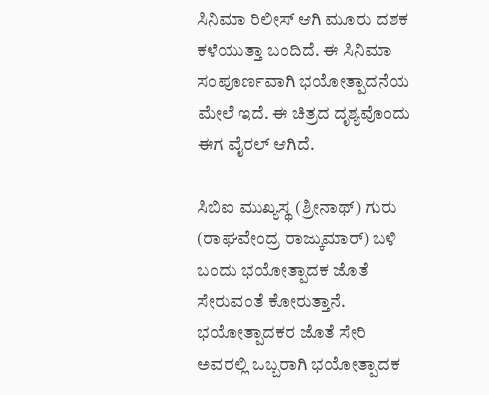ಸಿನಿಮಾ ರಿಲೀಸ್ ಆಗಿ ಮೂರು ದಶಕ ಕಳೆಯುತ್ತಾ ಬಂದಿದೆ. ಈ ಸಿನಿಮಾ ಸಂಪೂರ್ಣವಾಗಿ ಭಯೋತ್ಪಾದನೆಯ ಮೇಲೆ ಇದೆ. ಈ ಚಿತ್ರದ ದೃಶ್ಯವೊಂದು ಈಗ ವೈರಲ್ ಆಗಿದೆ.

ಸಿಬಿಐ ಮುಖ್ಯಸ್ಥ (ಶ್ರೀನಾಥ್) ಗುರು (ರಾಘವೇಂದ್ರ ರಾಜ್ಕುಮಾರ್) ಬಳಿ ಬಂದು ಭಯೋತ್ಪಾದಕ ಜೊತೆ ಸೇರುವಂತೆ ಕೋರುತ್ತಾನೆ. ಭಯೋತ್ಪಾದಕರ ಜೊತೆ ಸೇರಿ ಅವರಲ್ಲಿ ಒಬ್ಬರಾಗಿ ಭಯೋತ್ಪಾದಕ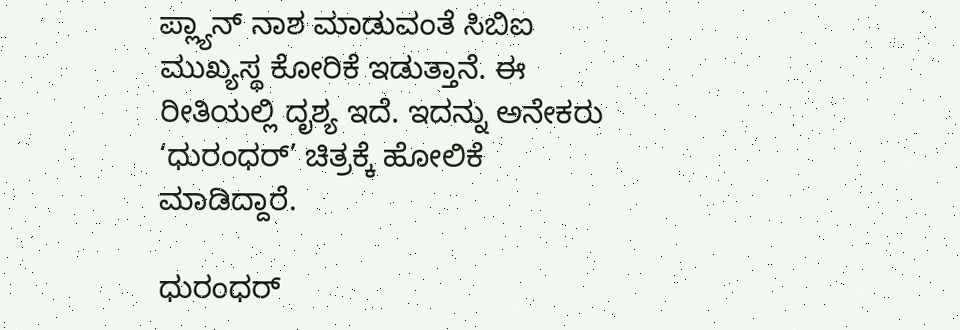ಪ್ಲ್ಯಾನ್ ನಾಶ ಮಾಡುವಂತೆ ಸಿಬಿಐ ಮುಖ್ಯಸ್ಥ ಕೋರಿಕೆ ಇಡುತ್ತಾನೆ. ಈ ರೀತಿಯಲ್ಲಿ ದೃಶ್ಯ ಇದೆ. ಇದನ್ನು ಅನೇಕರು ‘ಧುರಂಧರ್’ ಚಿತ್ರಕ್ಕೆ ಹೋಲಿಕೆ ಮಾಡಿದ್ದಾರೆ.

ಧುರಂಧರ್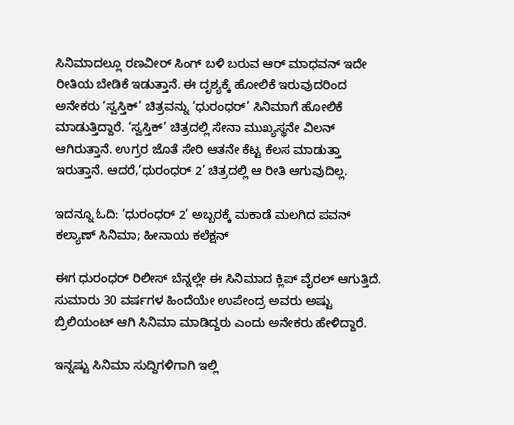ಸಿನಿಮಾದಲ್ಲೂ ರಣವೀರ್ ಸಿಂಗ್ ಬಳಿ ಬರುವ ಆರ್ ಮಾಧವನ್ ಇದೇ ರೀತಿಯ ಬೇಡಿಕೆ ಇಡುತ್ತಾನೆ. ಈ ದೃಶ್ಯಕ್ಕೆ ಹೋಲಿಕೆ ಇರುವುದರಿಂದ ಅನೇಕರು ‘ಸ್ವಸ್ತಿಕ್’ ಚಿತ್ರವನ್ನು ‘ಧುರಂಧರ್’ ಸಿನಿಮಾಗೆ ಹೋಲಿಕೆ ಮಾಡುತ್ತಿದ್ದಾರೆ. ‘ಸ್ವಸ್ತಿಕ್’ ಚಿತ್ರದಲ್ಲಿ ಸೇನಾ ಮುಖ್ಯಸ್ಥನೇ ವಿಲನ್ ಆಗಿರುತ್ತಾನೆ. ಉಗ್ರರ ಜೊತೆ ಸೇರಿ ಆತನೇ ಕೆಟ್ಟ ಕೆಲಸ ಮಾಡುತ್ತಾ ಇರುತ್ತಾನೆ. ಆದರೆ,‘ಧುರಂಧರ್ 2’ ಚಿತ್ರದಲ್ಲಿ ಆ ರೀತಿ ಆಗುವುದಿಲ್ಲ.

ಇದನ್ನೂ ಓದಿ: ‘ಧುರಂಧರ್ 2’ ಅಬ್ಬರಕ್ಕೆ ಮಕಾಡೆ ಮಲಗಿದ ಪವನ್ ಕಲ್ಯಾಣ್ ಸಿನಿಮಾ; ಹೀನಾಯ ಕಲೆಕ್ಷನ್

ಈಗ ಧುರಂಧರ್ ರಿಲೀಸ್ ಬೆನ್ನಲ್ಲೇ ಈ ಸಿನಿಮಾದ ಕ್ಲಿಪ್ ವೈರಲ್ ಆಗುತ್ತಿದೆ. ಸುಮಾರು 30 ವರ್ಷಗಳ ಹಿಂದೆಯೇ ಉಪೇಂದ್ರ ಅವರು ಅಷ್ಟು ಬ್ರಿಲಿಯಂಟ್ ಆಗಿ ಸಿನಿಮಾ ಮಾಡಿದ್ದರು ಎಂದು ಅನೇಕರು ಹೇಳಿದ್ದಾರೆ.

ಇನ್ನಷ್ಟು ಸಿನಿಮಾ ಸುದ್ದಿಗಳಿಗಾಗಿ ಇಲ್ಲಿ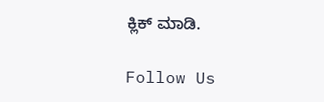ಕ್ಲಿಕ್ ಮಾಡಿ.

Follow Us